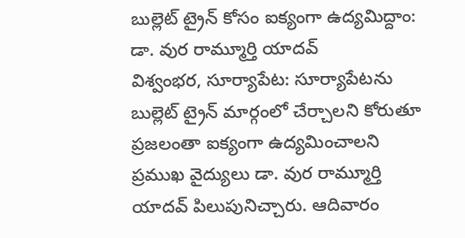బుల్లెట్ ట్రైన్ కోసం ఐక్యంగా ఉద్యమిద్దాం: డా. వుర రామ్మూర్తి యాదవ్
విశ్వంభర, సూర్యాపేట: సూర్యాపేటను బుల్లెట్ ట్రైన్ మార్గంలో చేర్చాలని కోరుతూ ప్రజలంతా ఐక్యంగా ఉద్యమించాలని ప్రముఖ వైద్యులు డా. వుర రామ్మూర్తి యాదవ్ పిలుపునిచ్చారు. ఆదివారం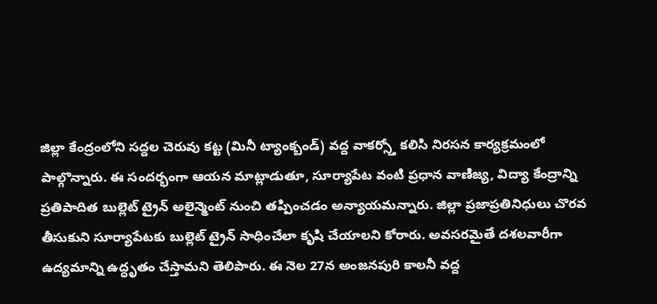జిల్లా కేంద్రంలోని సద్దల చెరువు కట్ట (మినీ ట్యాంక్బండ్) వద్ద వాకర్స్తో కలిసి నిరసన కార్యక్రమంలో పాల్గొన్నారు. ఈ సందర్భంగా ఆయన మాట్లాడుతూ, సూర్యాపేట వంటి ప్రధాన వాణిజ్య, విద్యా కేంద్రాన్ని ప్రతిపాదిత బుల్లెట్ ట్రైన్ అలైన్మెంట్ నుంచి తప్పించడం అన్యాయమన్నారు. జిల్లా ప్రజాప్రతినిధులు చొరవ తీసుకుని సూర్యాపేటకు బుల్లెట్ ట్రైన్ సాధించేలా కృషి చేయాలని కోరారు. అవసరమైతే దశలవారీగా ఉద్యమాన్ని ఉద్ధృతం చేస్తామని తెలిపారు. ఈ నెల 27న అంజనపురి కాలనీ వద్ద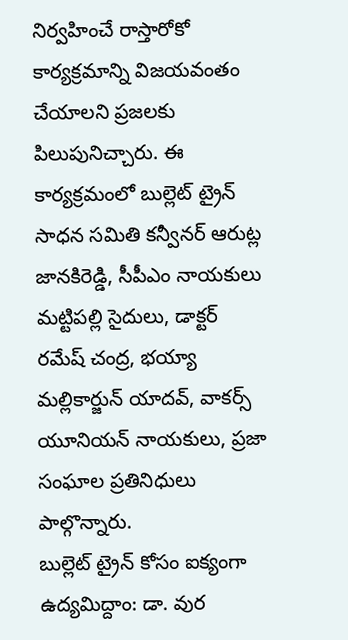నిర్వహించే రాస్తారోకో కార్యక్రమాన్ని విజయవంతం చేయాలని ప్రజలకు పిలుపునిచ్చారు. ఈ కార్యక్రమంలో బుల్లెట్ ట్రైన్ సాధన సమితి కన్వీనర్ ఆరుట్ల జానకిరెడ్డి, సీపీఎం నాయకులు మట్టిపల్లి సైదులు, డాక్టర్ రమేష్ చంద్ర, భయ్యా మల్లికార్జున్ యాదవ్, వాకర్స్ యూనియన్ నాయకులు, ప్రజా సంఘాల ప్రతినిధులు పాల్గొన్నారు.
బుల్లెట్ ట్రైన్ కోసం ఐక్యంగా ఉద్యమిద్దాం: డా. వుర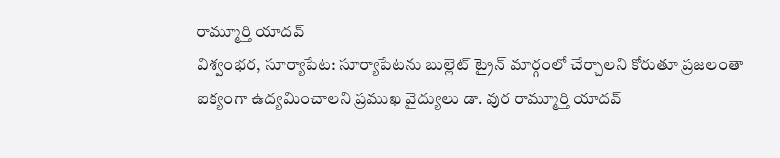రామ్మూర్తి యాదవ్
విశ్వంభర, సూర్యాపేట: సూర్యాపేటను బుల్లెట్ ట్రైన్ మార్గంలో చేర్చాలని కోరుతూ ప్రజలంతా ఐక్యంగా ఉద్యమించాలని ప్రముఖ వైద్యులు డా. వుర రామ్మూర్తి యాదవ్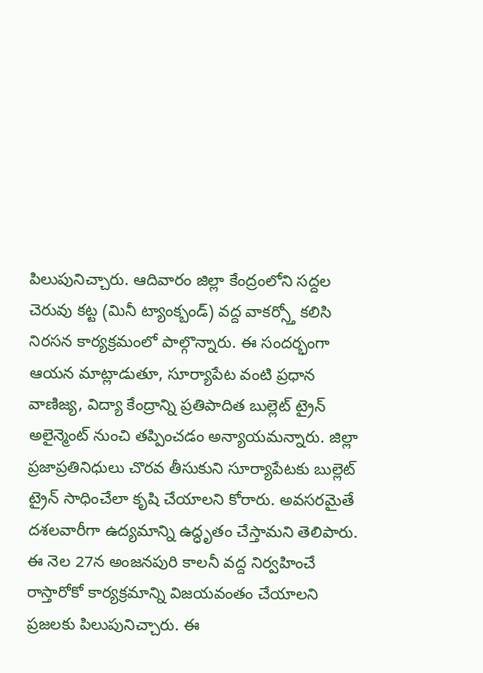పిలుపునిచ్చారు. ఆదివారం జిల్లా కేంద్రంలోని సద్దల చెరువు కట్ట (మినీ ట్యాంక్బండ్) వద్ద వాకర్స్తో కలిసి నిరసన కార్యక్రమంలో పాల్గొన్నారు. ఈ సందర్భంగా ఆయన మాట్లాడుతూ, సూర్యాపేట వంటి ప్రధాన వాణిజ్య, విద్యా కేంద్రాన్ని ప్రతిపాదిత బుల్లెట్ ట్రైన్ అలైన్మెంట్ నుంచి తప్పించడం అన్యాయమన్నారు. జిల్లా ప్రజాప్రతినిధులు చొరవ తీసుకుని సూర్యాపేటకు బుల్లెట్ ట్రైన్ సాధించేలా కృషి చేయాలని కోరారు. అవసరమైతే దశలవారీగా ఉద్యమాన్ని ఉద్ధృతం చేస్తామని తెలిపారు. ఈ నెల 27న అంజనపురి కాలనీ వద్ద నిర్వహించే రాస్తారోకో కార్యక్రమాన్ని విజయవంతం చేయాలని ప్రజలకు పిలుపునిచ్చారు. ఈ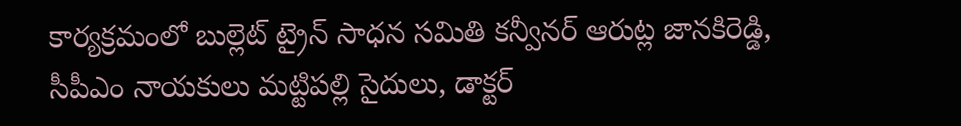కార్యక్రమంలో బుల్లెట్ ట్రైన్ సాధన సమితి కన్వీనర్ ఆరుట్ల జానకిరెడ్డి, సీపీఎం నాయకులు మట్టిపల్లి సైదులు, డాక్టర్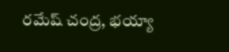రమేష్ చంద్ర, భయ్యా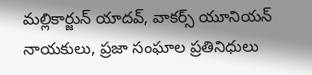మల్లికార్జున్ యాదవ్, వాకర్స్ యూనియన్ నాయకులు, ప్రజా సంఘాల ప్రతినిధులు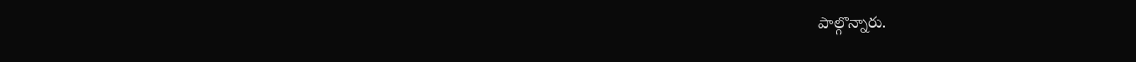పాల్గొన్నారు.